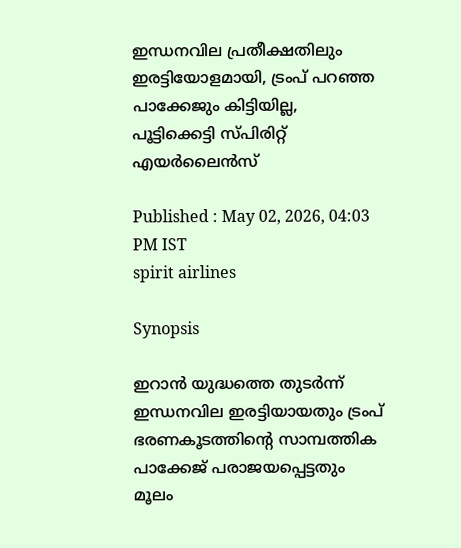ഇന്ധനവില പ്രതീക്ഷതിലും ഇരട്ടിയോളമായി, ട്രംപ് പറഞ്ഞ പാക്കേജും കിട്ടിയില്ല, പൂട്ടിക്കെട്ടി സ്പിരിറ്റ് എയർലൈൻസ്

Published : May 02, 2026, 04:03 PM IST
spirit airlines

Synopsis

ഇറാൻ യുദ്ധത്തെ തുടർന്ന് ഇന്ധനവില ഇരട്ടിയായതും ട്രംപ് ഭരണകൂടത്തിന്റെ സാമ്പത്തിക പാക്കേജ് പരാജയപ്പെട്ടതും മൂലം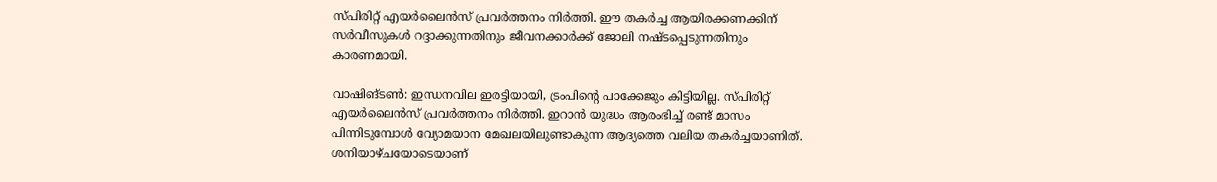സ്പിരിറ്റ് എയർലൈൻസ് പ്രവർത്തനം നിർത്തി. ഈ തകർച്ച ആയിരക്കണക്കിന് സർവീസുകൾ റദ്ദാക്കുന്നതിനും ജീവനക്കാർക്ക് ജോലി നഷ്ടപ്പെടുന്നതിനും കാരണമായി.

വാഷിങ്ടൺ: ഇന്ധനവില ഇരട്ടിയായി, ട്രംപിന്റെ പാക്കേജും കിട്ടിയില്ല. സ്പിരിറ്റ് എയർലൈൻസ് പ്രവർത്തനം നിർത്തി. ഇറാൻ യുദ്ധം ആരംഭിച്ച് രണ്ട് മാസം പിന്നിടുമ്പോൾ വ്യോമയാന മേഖലയിലുണ്ടാകുന്ന ആദ്യത്തെ വലിയ തകർച്ചയാണിത്. ശനിയാഴ്ചയോടെയാണ്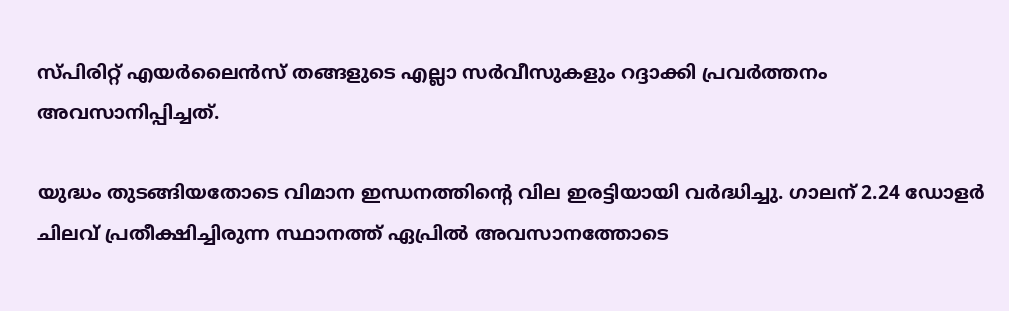സ്പിരിറ്റ് എയർലൈൻസ് തങ്ങളുടെ എല്ലാ സർവീസുകളും റദ്ദാക്കി പ്രവർത്തനം അവസാനിപ്പിച്ചത്.

യുദ്ധം തുടങ്ങിയതോടെ വിമാന ഇന്ധനത്തിന്റെ വില ഇരട്ടിയായി വർദ്ധിച്ചു. ഗാലന് 2.24 ഡോളർ ചിലവ് പ്രതീക്ഷിച്ചിരുന്ന സ്ഥാനത്ത് ഏപ്രിൽ അവസാനത്തോടെ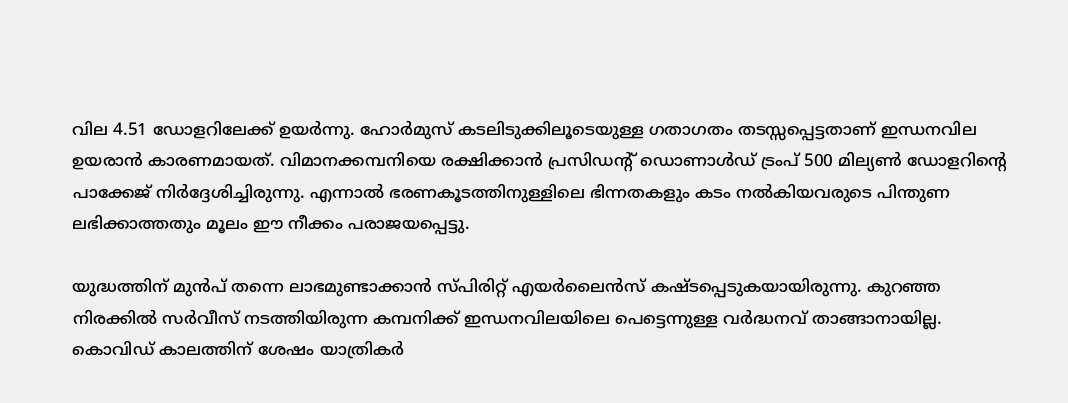വില 4.51 ഡോളറിലേക്ക് ഉയർന്നു. ഹോർമുസ് കടലിടുക്കിലൂടെയുള്ള ഗതാഗതം തടസ്സപ്പെട്ടതാണ് ഇന്ധനവില ഉയരാൻ കാരണമായത്. വിമാനക്കമ്പനിയെ രക്ഷിക്കാൻ പ്രസിഡന്റ് ഡൊണാൾഡ് ട്രംപ് 500 മില്യൺ ഡോളറിന്റെ പാക്കേജ് നിർദ്ദേശിച്ചിരുന്നു. എന്നാൽ ഭരണകൂടത്തിനുള്ളിലെ ഭിന്നതകളും കടം നൽകിയവരുടെ പിന്തുണ ലഭിക്കാത്തതും മൂലം ഈ നീക്കം പരാജയപ്പെട്ടു.

യുദ്ധത്തിന് മുൻപ് തന്നെ ലാഭമുണ്ടാക്കാൻ സ്പിരിറ്റ് എയർലൈൻസ് കഷ്ടപ്പെടുകയായിരുന്നു. കുറഞ്ഞ നിരക്കിൽ സർവീസ് നടത്തിയിരുന്ന കമ്പനിക്ക് ഇന്ധനവിലയിലെ പെട്ടെന്നുള്ള വർദ്ധനവ് താങ്ങാനായില്ല. കൊവിഡ് കാലത്തിന് ശേഷം യാത്രികർ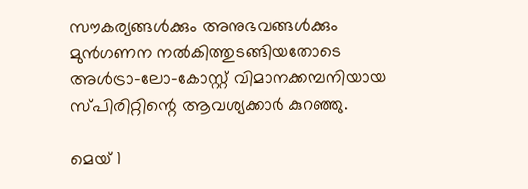സൗകര്യങ്ങൾക്കും അനുഭവങ്ങൾക്കും മുൻഗണന നൽകിത്തുടങ്ങിയതോടെ അൾട്രാ-ലോ-കോസ്റ്റ് വിമാനക്കമ്പനിയായ സ്പിരിറ്റിന്റെ ആവശ്യക്കാർ കുറഞ്ഞു.

മെയ് 1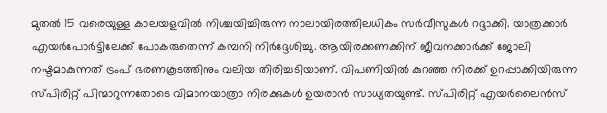മുതൽ 15 വരെയുള്ള കാലയളവിൽ നിശ്ചയിച്ചിരുന്ന നാലായിരത്തിലധികം സർവീസുകൾ റദ്ദാക്കി. യാത്രക്കാർ എയർപോർട്ടിലേക്ക് പോകരുതെന്ന് കമ്പനി നിർദ്ദേശിച്ചു. ആയിരക്കണക്കിന് ജീവനക്കാർക്ക് ജോലി നഷ്ടമാകുന്നത് ട്രംപ് ഭരണകൂടത്തിനും വലിയ തിരിച്ചടിയാണ്. വിപണിയിൽ കുറഞ്ഞ നിരക്ക് ഉറപ്പാക്കിയിരുന്ന സ്പിരിറ്റ് പിന്മാറുന്നതോടെ വിമാനയാത്രാ നിരക്കുകൾ ഉയരാൻ സാധ്യതയുണ്ട്. സ്പിരിറ്റ് എയർലൈൻസ്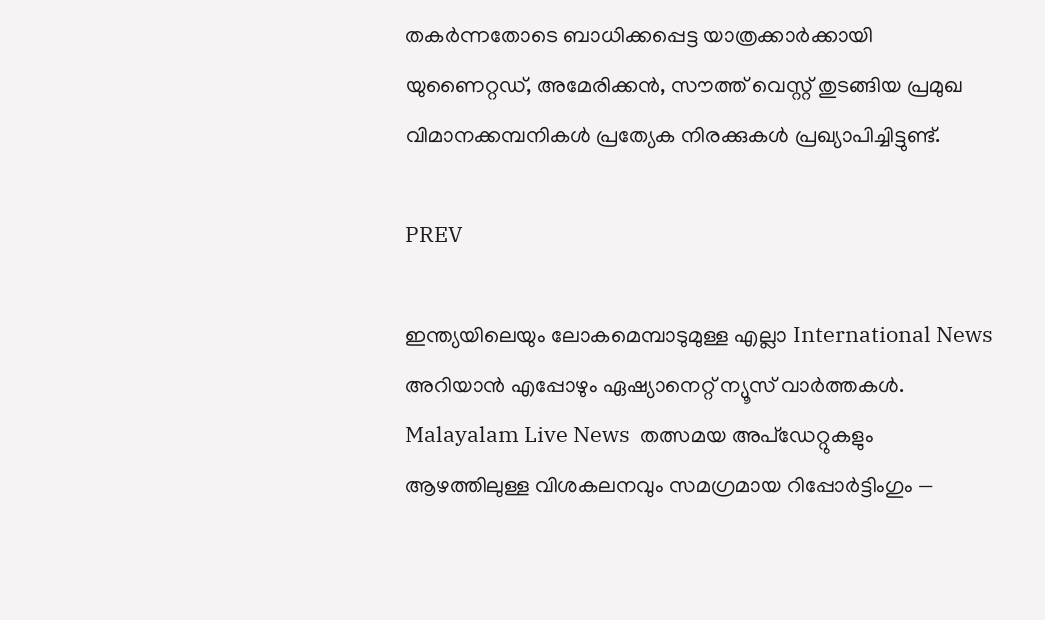തകർന്നതോടെ ബാധിക്കപ്പെട്ട യാത്രക്കാർക്കായി യുണൈറ്റഡ്, അമേരിക്കൻ, സൗത്ത് വെസ്റ്റ് തുടങ്ങിയ പ്രമുഖ വിമാനക്കമ്പനികൾ പ്രത്യേക നിരക്കുകൾ പ്രഖ്യാപിച്ചിട്ടുണ്ട്.

PREV

ഇന്ത്യയിലെയും ലോകമെമ്പാടുമുള്ള എല്ലാ International News അറിയാൻ എപ്പോഴും ഏഷ്യാനെറ്റ് ന്യൂസ് വാർത്തകൾ. Malayalam Live News  തത്സമയ അപ്‌ഡേറ്റുകളും ആഴത്തിലുള്ള വിശകലനവും സമഗ്രമായ റിപ്പോർട്ടിംഗും —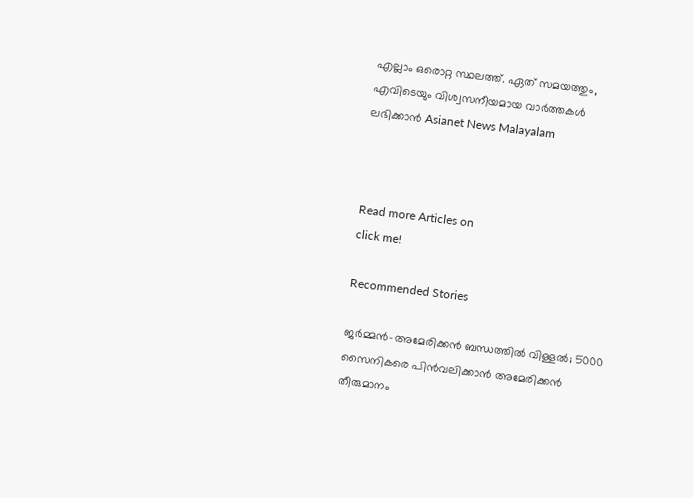എല്ലാം ഒരൊറ്റ സ്ഥലത്ത്. ഏത് സമയത്തും, എവിടെയും വിശ്വസനീയമായ വാർത്തകൾ ലഭിക്കാൻ Asianet News Malayalam



Read more Articles on
click me!

Recommended Stories

ജർമ്മൻ-അമേരിക്കൻ ബന്ധത്തിൽ വിള്ളൽ; 5000 സൈനികരെ പിൻവലിക്കാൻ അമേരിക്കന്‍ തീരുമാനം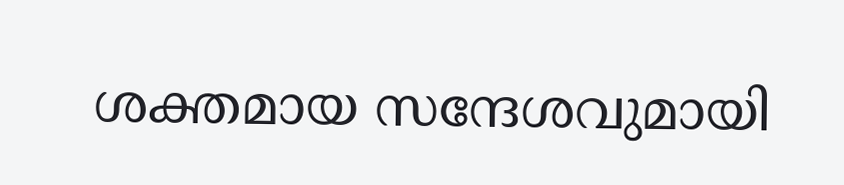ശക്തമായ സന്ദേശവുമായി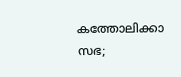കത്തോലിക്കാ സഭ;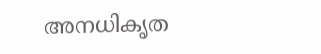അനധികൃത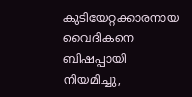കുടിയേറ്റക്കാരനായ വൈദികനെ ബിഷപ്പായി നിയമിച്ചു,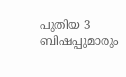പുതിയ 3 ബിഷപ്പുമാരും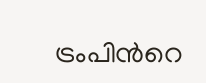ട്രംപിന്‍റെ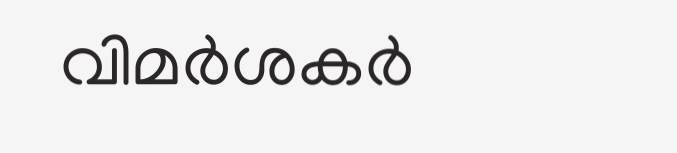വിമർശകർ